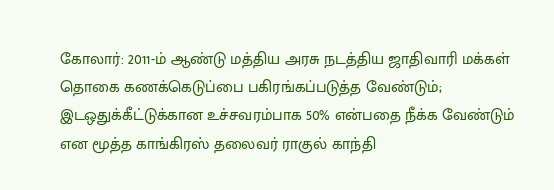கோலார்: 2011-ம் ஆண்டு மத்திய அரசு நடத்திய ஜாதிவாரி மக்கள் தொகை கணக்கெடுப்பை பகிரங்கப்படுத்த வேண்டும்; இடஒதுக்கீட்டுக்கான உச்சவரம்பாக 50% என்பதை நீக்க வேண்டும் என மூத்த காங்கிரஸ் தலைவர் ராகுல் காந்தி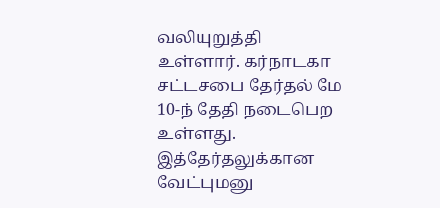வலியுறுத்தி உள்ளார். கர்நாடகா சட்டசபை தேர்தல் மே 10-ந் தேதி நடைபெற உள்ளது. இத்தேர்தலுக்கான வேட்புமனு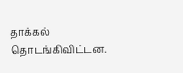தாக்கல் தொடங்கிவிட்டன.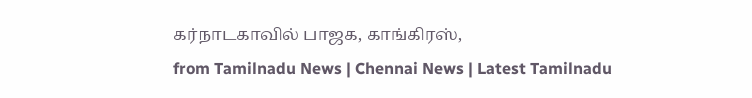கர்நாடகாவில் பாஜக, காங்கிரஸ்,
from Tamilnadu News | Chennai News | Latest Tamilnadu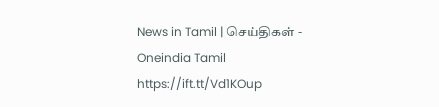News in Tamil | செய்திகள் - Oneindia Tamil https://ift.tt/Vd1KOup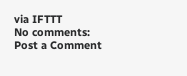via IFTTT
No comments:
Post a Comment